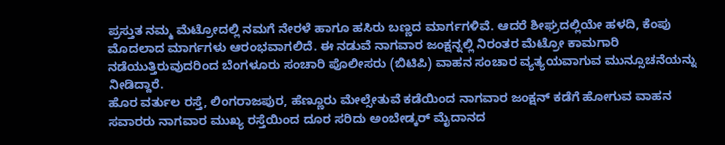ಪ್ರಸ್ತುತ ನಮ್ಮ ಮೆಟ್ರೋದಲ್ಲಿ ನಮಗೆ ನೇರಳೆ ಹಾಗೂ ಹಸಿರು ಬಣ್ಣದ ಮಾರ್ಗಗಳಿವೆ. ಆದರೆ ಶೀಘ್ರದಲ್ಲಿಯೇ ಹಳದಿ, ಕೆಂಪು ಮೊದಲಾದ ಮಾರ್ಗಗಳು ಆರಂಭವಾಗಲಿದೆ. ಈ ನಡುವೆ ನಾಗವಾರ ಜಂಕ್ಷನ್ನಲ್ಲಿ ನಿರಂತರ ಮೆಟ್ರೋ ಕಾಮಗಾರಿ ನಡೆಯುತ್ತಿರುವುದರಿಂದ ಬೆಂಗಳೂರು ಸಂಚಾರಿ ಪೊಲೀಸರು (ಬಿಟಿಪಿ) ವಾಹನ ಸಂಚಾರ ವ್ಯತ್ಯಯವಾಗುವ ಮುನ್ಸೂಚನೆಯನ್ನು ನೀಡಿದ್ದಾರೆ.
ಹೊರ ವರ್ತುಲ ರಸ್ತೆ, ಲಿಂಗರಾಜಪುರ, ಹೆಣ್ಣೂರು ಮೇಲ್ಸೇತುವೆ ಕಡೆಯಿಂದ ನಾಗವಾರ ಜಂಕ್ಷನ್ ಕಡೆಗೆ ಹೋಗುವ ವಾಹನ ಸವಾರರು ನಾಗವಾರ ಮುಖ್ಯ ರಸ್ತೆಯಿಂದ ದೂರ ಸರಿದು ಅಂಬೇಡ್ಕರ್ ಮೈದಾನದ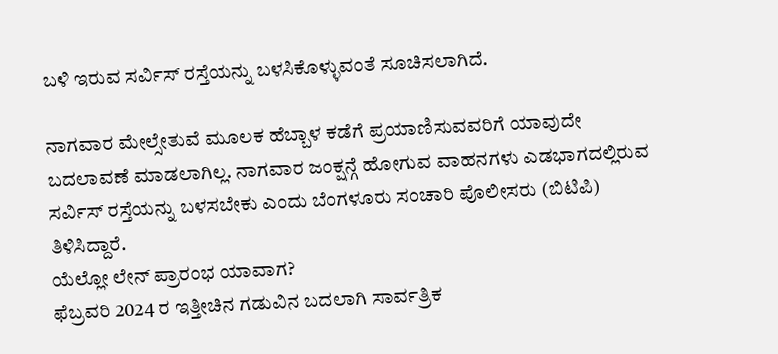ಬಳಿ ಇರುವ ಸರ್ವಿಸ್ ರಸ್ತೆಯನ್ನು ಬಳಸಿಕೊಳ್ಳುವಂತೆ ಸೂಚಿಸಲಾಗಿದೆ.

ನಾಗವಾರ ಮೇಲ್ಸೇತುವೆ ಮೂಲಕ ಹೆಬ್ಬಾಳ ಕಡೆಗೆ ಪ್ರಯಾಣಿಸುವವರಿಗೆ ಯಾವುದೇ ಬದಲಾವಣೆ ಮಾಡಲಾಗಿಲ್ಲ. ನಾಗವಾರ ಜಂಕ್ಷನ್ಗೆ ಹೋಗುವ ವಾಹನಗಳು ಎಡಭಾಗದಲ್ಲಿರುವ ಸರ್ವಿಸ್ ರಸ್ತೆಯನ್ನು ಬಳಸಬೇಕು ಎಂದು ಬೆಂಗಳೂರು ಸಂಚಾರಿ ಪೊಲೀಸರು (ಬಿಟಿಪಿ) ತಿಳಿಸಿದ್ದಾರೆ.
ಯೆಲ್ಲೋ ಲೇನ್ ಪ್ರಾರಂಭ ಯಾವಾಗ?
ಫೆಬ್ರವರಿ 2024 ರ ಇತ್ತೀಚಿನ ಗಡುವಿನ ಬದಲಾಗಿ ಸಾರ್ವತ್ರಿಕ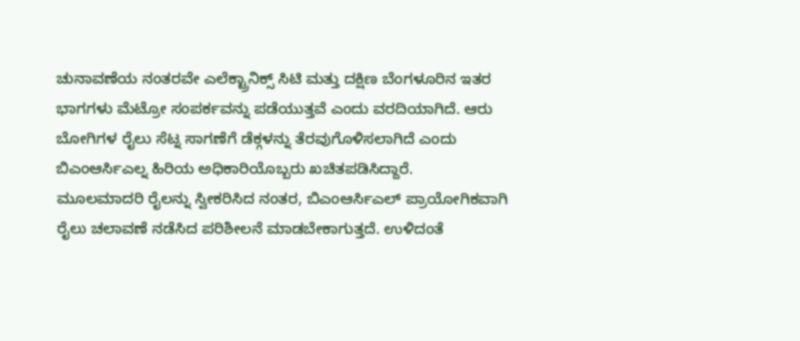ಚುನಾವಣೆಯ ನಂತರವೇ ಎಲೆಕ್ಟ್ರಾನಿಕ್ಸ್ ಸಿಟಿ ಮತ್ತು ದಕ್ಷಿಣ ಬೆಂಗಳೂರಿನ ಇತರ ಭಾಗಗಳು ಮೆಟ್ರೋ ಸಂಪರ್ಕವನ್ನು ಪಡೆಯುತ್ತವೆ ಎಂದು ವರದಿಯಾಗಿದೆ. ಆರು ಬೋಗಿಗಳ ರೈಲು ಸೆಟ್ನ ಸಾಗಣೆಗೆ ಡೆಕ್ಗಳನ್ನು ತೆರವುಗೊಳಿಸಲಾಗಿದೆ ಎಂದು ಬಿಎಂಆರ್ಸಿಎಲ್ನ ಹಿರಿಯ ಅಧಿಕಾರಿಯೊಬ್ಬರು ಖಚಿತಪಡಿಸಿದ್ದಾರೆ.
ಮೂಲಮಾದರಿ ರೈಲನ್ನು ಸ್ವೀಕರಿಸಿದ ನಂತರ, ಬಿಎಂಆರ್ಸಿಎಲ್ ಪ್ರಾಯೋಗಿಕವಾಗಿ ರೈಲು ಚಲಾವಣೆ ನಡೆಸಿದ ಪರಿಶೀಲನೆ ಮಾಡಬೇಕಾಗುತ್ತದೆ. ಉಳಿದಂತೆ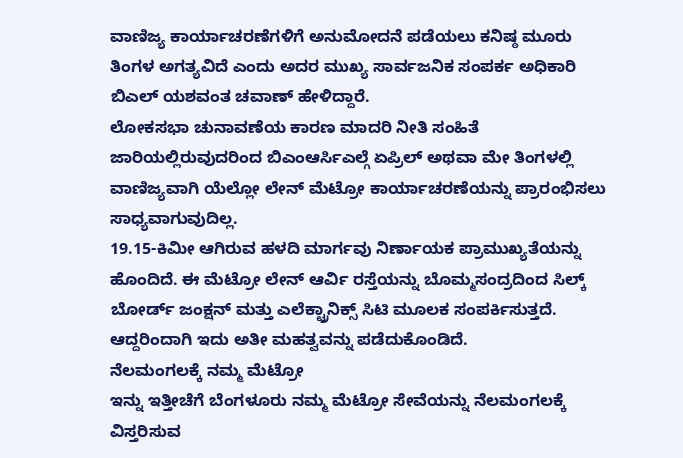ವಾಣಿಜ್ಯ ಕಾರ್ಯಾಚರಣೆಗಳಿಗೆ ಅನುಮೋದನೆ ಪಡೆಯಲು ಕನಿಷ್ಠ ಮೂರು ತಿಂಗಳ ಅಗತ್ಯವಿದೆ ಎಂದು ಅದರ ಮುಖ್ಯ ಸಾರ್ವಜನಿಕ ಸಂಪರ್ಕ ಅಧಿಕಾರಿ ಬಿಎಲ್ ಯಶವಂತ ಚವಾಣ್ ಹೇಳಿದ್ದಾರೆ.
ಲೋಕಸಭಾ ಚುನಾವಣೆಯ ಕಾರಣ ಮಾದರಿ ನೀತಿ ಸಂಹಿತೆ ಜಾರಿಯಲ್ಲಿರುವುದರಿಂದ ಬಿಎಂಆರ್ಸಿಎಲ್ಗೆ ಏಪ್ರಿಲ್ ಅಥವಾ ಮೇ ತಿಂಗಳಲ್ಲಿ ವಾಣಿಜ್ಯವಾಗಿ ಯೆಲ್ಲೋ ಲೇನ್ ಮೆಟ್ರೋ ಕಾರ್ಯಾಚರಣೆಯನ್ನು ಪ್ರಾರಂಭಿಸಲು ಸಾಧ್ಯವಾಗುವುದಿಲ್ಲ.
19.15-ಕಿಮೀ ಆಗಿರುವ ಹಳದಿ ಮಾರ್ಗವು ನಿರ್ಣಾಯಕ ಪ್ರಾಮುಖ್ಯತೆಯನ್ನು ಹೊಂದಿದೆ. ಈ ಮೆಟ್ರೋ ಲೇನ್ ಆರ್ವಿ ರಸ್ತೆಯನ್ನು ಬೊಮ್ಮಸಂದ್ರದಿಂದ ಸಿಲ್ಕ್ ಬೋರ್ಡ್ ಜಂಕ್ಷನ್ ಮತ್ತು ಎಲೆಕ್ಟ್ರಾನಿಕ್ಸ್ ಸಿಟಿ ಮೂಲಕ ಸಂಪರ್ಕಿಸುತ್ತದೆ. ಆದ್ದರಿಂದಾಗಿ ಇದು ಅತೀ ಮಹತ್ವವನ್ನು ಪಡೆದುಕೊಂಡಿದೆ.
ನೆಲಮಂಗಲಕ್ಕೆ ನಮ್ಮ ಮೆಟ್ರೋ
ಇನ್ನು ಇತ್ತೀಚೆಗೆ ಬೆಂಗಳೂರು ನಮ್ಮ ಮೆಟ್ರೋ ಸೇವೆಯನ್ನು ನೆಲಮಂಗಲಕ್ಕೆ ವಿಸ್ತರಿಸುವ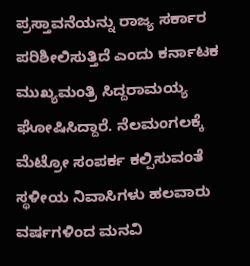ಪ್ರಸ್ತಾವನೆಯನ್ನು ರಾಜ್ಯ ಸರ್ಕಾರ ಪರಿಶೀಲಿಸುತ್ತಿದೆ ಎಂದು ಕರ್ನಾಟಕ ಮುಖ್ಯಮಂತ್ರಿ ಸಿದ್ದರಾಮಯ್ಯ ಘೋಷಿಸಿದ್ದಾರೆ. ನೆಲಮಂಗಲಕ್ಕೆ ಮೆಟ್ರೋ ಸಂಪರ್ಕ ಕಲ್ಪಿಸುವಂತೆ ಸ್ಥಳೀಯ ನಿವಾಸಿಗಳು ಹಲವಾರು ವರ್ಷಗಳಿಂದ ಮನವಿ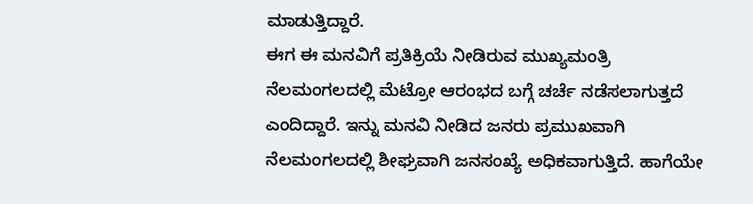ಮಾಡುತ್ತಿದ್ದಾರೆ.
ಈಗ ಈ ಮನವಿಗೆ ಪ್ರತಿಕ್ರಿಯೆ ನೀಡಿರುವ ಮುಖ್ಯಮಂತ್ರಿ ನೆಲಮಂಗಲದಲ್ಲಿ ಮೆಟ್ರೋ ಆರಂಭದ ಬಗ್ಗೆ ಚರ್ಚೆ ನಡೆಸಲಾಗುತ್ತದೆ ಎಂದಿದ್ದಾರೆ. ಇನ್ನು ಮನವಿ ನೀಡಿದ ಜನರು ಪ್ರಮುಖವಾಗಿ ನೆಲಮಂಗಲದಲ್ಲಿ ಶೀಘ್ರವಾಗಿ ಜನಸಂಖ್ಯೆ ಅಧಿಕವಾಗುತ್ತಿದೆ. ಹಾಗೆಯೇ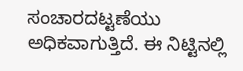ಸಂಚಾರದಟ್ಟಣೆಯು ಅಧಿಕವಾಗುತ್ತಿದೆ. ಈ ನಿಟ್ಟಿನಲ್ಲಿ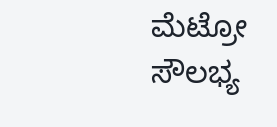ಮೆಟ್ರೋ ಸೌಲಭ್ಯ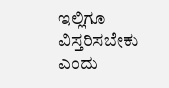ಇಲ್ಲಿಗೂ ವಿಸ್ತರಿಸಬೇಕು ಎಂದು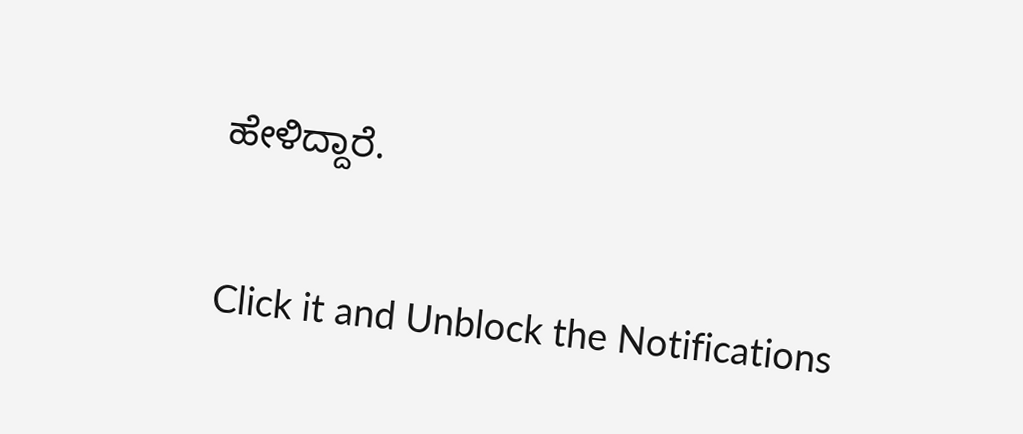ಹೇಳಿದ್ದಾರೆ.


Click it and Unblock the Notifications